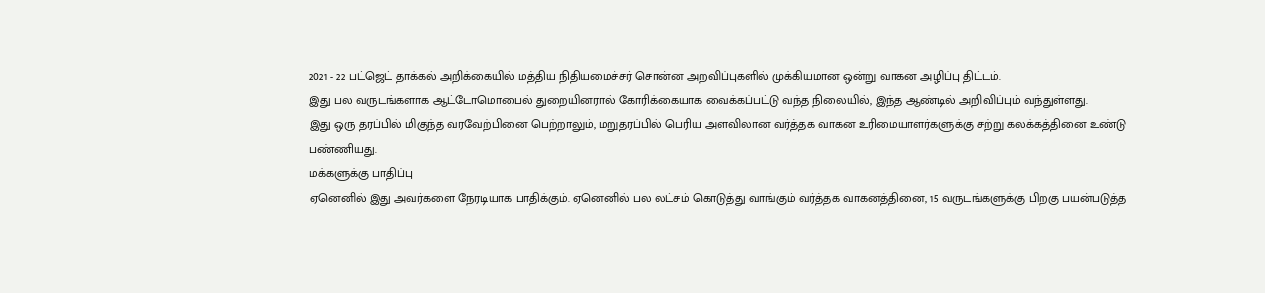2021 - 22 பட்ஜெட் தாக்கல் அறிக்கையில் மத்திய நிதியமைச்சர் சொன்ன அறவிப்புகளில் முக்கியமான ஒன்று வாகன அழிப்பு திட்டம்.
இது பல வருடங்களாக ஆட்டோமொபைல் துறையினரால் கோரிக்கையாக வைக்கப்பட்டு வந்த நிலையில், இந்த ஆண்டில் அறிவிப்பும் வந்துள்ளது.
இது ஒரு தரப்பில் மிகுந்த வரவேற்பினை பெற்றாலும், மறுதரப்பில் பெரிய அளவிலான வர்த்தக வாகன உரிமையாளர்களுக்கு சற்று கலக்கத்தினை உண்டு பண்ணியது.
மக்களுக்கு பாதிப்பு
ஏனெனில் இது அவர்களை நேரடியாக பாதிக்கும். ஏனெனில் பல லட்சம் கொடுத்து வாங்கும் வர்த்தக வாகனத்தினை, 15 வருடங்களுக்கு பிறகு பயன்படுத்த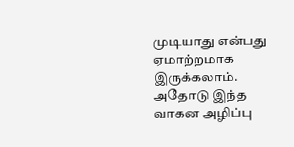முடியாது என்பது ஏமாற்றமாக இருக்கலாம். அதோடு இந்த வாகன அழிப்பு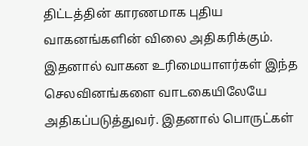திட்டத்தின் காரணமாக புதிய வாகனங்களின் விலை அதிகரிக்கும். இதனால் வாகன உரிமையாளர்கள் இந்த செலவினங்களை வாடகையிலேயே அதிகப்படுத்துவர். இதனால் பொருட்கள்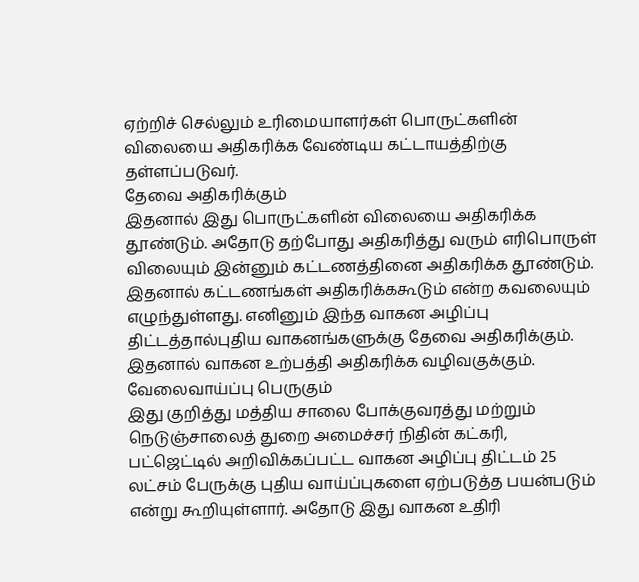ஏற்றிச் செல்லும் உரிமையாளர்கள் பொருட்களின் விலையை அதிகரிக்க வேண்டிய கட்டாயத்திற்கு தள்ளப்படுவர்.
தேவை அதிகரிக்கும்
இதனால் இது பொருட்களின் விலையை அதிகரிக்க தூண்டும். அதோடு தற்போது அதிகரித்து வரும் எரிபொருள் விலையும் இன்னும் கட்டணத்தினை அதிகரிக்க தூண்டும். இதனால் கட்டணங்கள் அதிகரிக்ககூடும் என்ற கவலையும் எழுந்துள்ளது. எனினும் இந்த வாகன அழிப்பு திட்டத்தால்புதிய வாகனங்களுக்கு தேவை அதிகரிக்கும். இதனால் வாகன உற்பத்தி அதிகரிக்க வழிவகுக்கும்.
வேலைவாய்ப்பு பெருகும்
இது குறித்து மத்திய சாலை போக்குவரத்து மற்றும் நெடுஞ்சாலைத் துறை அமைச்சர் நிதின் கட்கரி, பட்ஜெட்டில் அறிவிக்கப்பட்ட வாகன அழிப்பு திட்டம் 25 லட்சம் பேருக்கு புதிய வாய்ப்புகளை ஏற்படுத்த பயன்படும் என்று கூறியுள்ளார். அதோடு இது வாகன உதிரி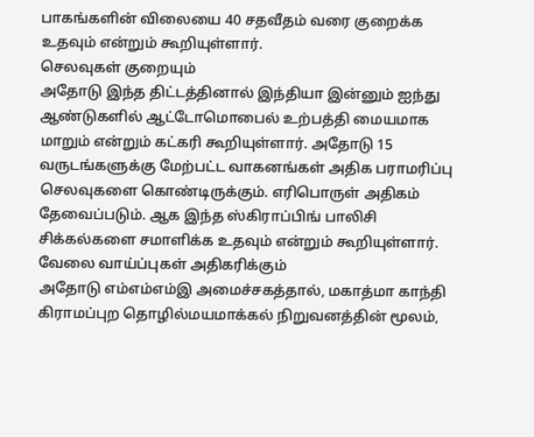பாகங்களின் விலையை 40 சதவீதம் வரை குறைக்க உதவும் என்றும் கூறியுள்ளார்.
செலவுகள் குறையும்
அதோடு இந்த திட்டத்தினால் இந்தியா இன்னும் ஐந்து ஆண்டுகளில் ஆட்டோமொபைல் உற்பத்தி மையமாக மாறும் என்றும் கட்கரி கூறியுள்ளார். அதோடு 15 வருடங்களுக்கு மேற்பட்ட வாகனங்கள் அதிக பராமரிப்பு செலவுகளை கொண்டிருக்கும். எரிபொருள் அதிகம் தேவைப்படும். ஆக இந்த ஸ்கிராப்பிங் பாலிசி சிக்கல்களை சமாளிக்க உதவும் என்றும் கூறியுள்ளார்.
வேலை வாய்ப்புகள் அதிகரிக்கும்
அதோடு எம்எம்எம்இ அமைச்சகத்தால், மகாத்மா காந்தி கிராமப்புற தொழில்மயமாக்கல் நிறுவனத்தின் மூலம்,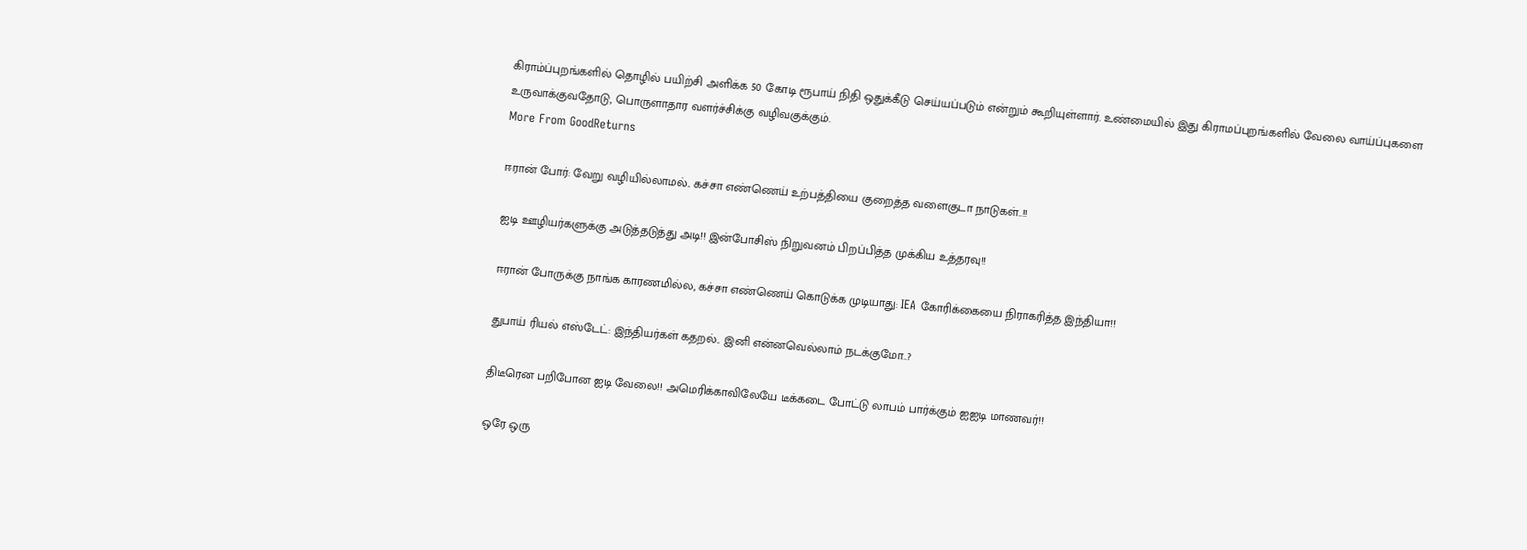கிராம்ப்புறங்களில் தொழில் பயிற்சி அளிக்க 50 கோடி ரூபாய் நிதி ஒதுக்கீடு செய்யப்படும் என்றும் கூறியுள்ளார். உண்மையில் இது கிராமப்புறங்களில் வேலை வாய்ப்புகளை உருவாக்குவதோடு, பொருளாதார வளர்ச்சிக்கு வழிவகுக்கும்.
More From GoodReturns

ஈரான் போர்: வேறு வழியில்லாமல்.. கச்சா எண்ணெய் உற்பத்தியை குறைத்த வளைகுடா நாடுகள்..!!

ஐடி ஊழியர்களுக்கு அடுத்தடுத்து அடி!! இன்போசிஸ் நிறுவனம் பிறப்பித்த முக்கிய உத்தரவு!!

ஈரான் போருக்கு நாங்க காரணமில்ல, கச்சா எண்ணெய் கொடுக்க முடியாது: IEA கோரிக்கையை நிராகரித்த இந்தியா!!

துபாய் ரியல் எஸ்டேட்: இந்தியர்கள் கதறல்.. இனி என்னவெல்லாம் நடக்குமோ..?

திடீரென பறிபோன ஐடி வேலை!! அமெரிக்காவிலேயே டீக்கடை போட்டு லாபம் பார்க்கும் ஐஐடி மாணவர்!!

ஒரே ஒரு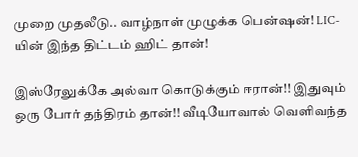முறை முதலீடு.. வாழ்நாள் முழுக்க பென்ஷன்! LIC-யின் இந்த திட்டம் ஹிட் தான்!

இஸ்ரேலுக்கே அல்வா கொடுக்கும் ஈரான்!! இதுவும் ஒரு போர் தந்திரம் தான்!! வீடியோவால் வெளிவந்த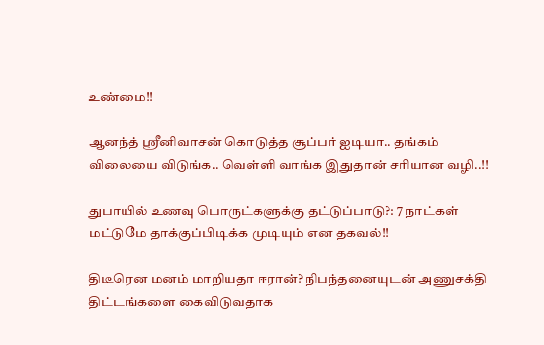உண்மை!!

ஆனந்த் ஸ்ரீனிவாசன் கொடுத்த சூப்பர் ஐடியா.. தங்கம் விலையை விடுங்க.. வெள்ளி வாங்க இதுதான் சரியான வழி..!!

துபாயில் உணவு பொருட்களுக்கு தட்டுப்பாடு?: 7 நாட்கள் மட்டுமே தாக்குப்பிடிக்க முடியும் என தகவல்!!

திடீரென மனம் மாறியதா ஈரான்? நிபந்தனையுடன் அணுசக்தி திட்டங்களை கைவிடுவதாக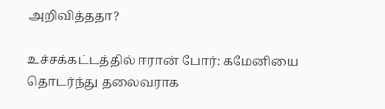அறிவித்ததா?

உச்சக்கட்டத்தில் ஈரான் போர்: கமேனியை தொடர்ந்து தலைவராக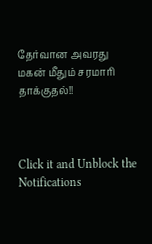தேர்வான அவரது மகன் மீதும் சரமாரி தாக்குதல்!!



Click it and Unblock the Notifications